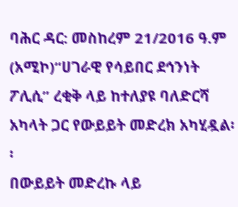ባሕር ዳር: መስከረም 21/2016 ዓ.ም (አሚኮ)“ሀገራዊ የሳይበር ደኅንነት ፖሊሲ” ረቂቅ ላይ ከተለያዩ ባለድርሻ አካላት ጋር የውይይት መድረክ አካሂዷል፡፡
በውይይት መድረኩ ላይ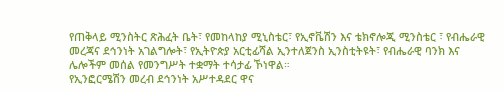የጠቅላይ ሚንስትር ጽሕፈት ቤት፣ የመከላከያ ሚኒስቴር፣ የኢኖቬሽን እና ቴክኖሎጂ ሚንስቴር ፣ የብሔራዊ መረጃና ደኅንነት አገልግሎት፣ የኢትዮጵያ አርቲፊሻል ኢንተለጀንስ ኢንስቲትዩት፣ የብሔራዊ ባንክ እና ሌሎችም መሰል የመንግሥት ተቋማት ተሳታፊ ኾነዋል።
የኢንፎርሜሽን መረብ ደኅንነት አሥተዳደር ዋና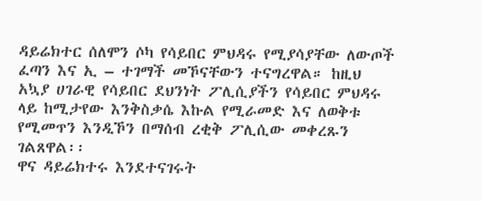ዳይሬክተር ሰለሞን ሶካ የሳይበር ምህዳሩ የሚያሳያቸው ለውጦች ፈጣን እና ኢ – ተገማች መኾናቸውን ተናግረዋል። ከዚህ አኳያ ሀገራዊ የሳይበር ደህንነት ፖሊሲያችን የሳይበር ምህዳሩ ላይ ከሚታየው እንቅስቃሴ እኩል የሚራመድ እና ለወቅቱ የሚመጥን እንዲኾን በማሰብ ረቂቅ ፖሊሲው መቀረጹን ገልጸዋል፡፡
ዋና ዳይሬክተሩ እንደተናገሩት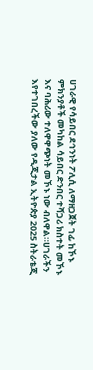ሀገራዊ የሳይበር ደኅንነት ፖሊሲ ለማዘጋጀት ገፊ ከኾኑ ምክንያቶች መካከል ሳይበር ድንበር ተሻጋሪ ክስተት መኾኑ እና ባሕሪው ተለዋዋጭነት መኾኑ ነው ብለዋል።ሀገራችን እየተገበረችው ያለው የዲጂታል ኢትዮጵያ 2025 ስትራቴጂ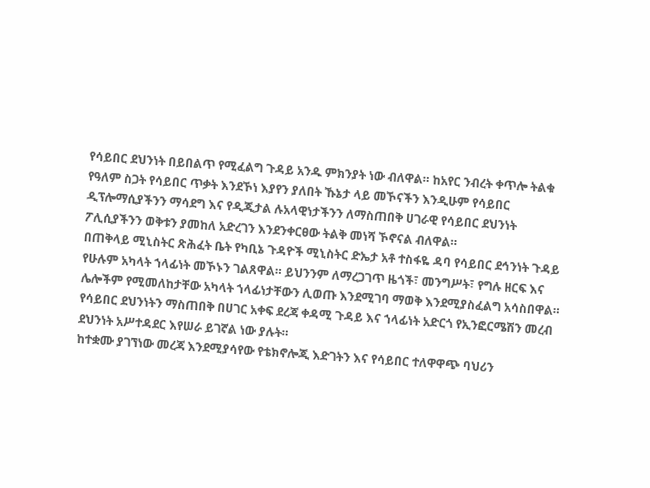የሳይበር ደህንነት በይበልጥ የሚፈልግ ጉዳይ አንዱ ምክንያት ነው ብለዋል። ከአየር ንብረት ቀጥሎ ትልቁ የዓለም ስጋት የሳይበር ጥቃት እንደኾነ እያየን ያለበት ኹኔታ ላይ መኾናችን እንዲሁም የሳይበር ዲፕሎማሲያችንን ማሳደግ እና የዲጂታል ሉአላዊነታችንን ለማስጠበቅ ሀገራዊ የሳይበር ደህንነት ፖሊሲያችንን ወቅቱን ያመከለ አድረገን እንደንቀርፀው ትልቅ መነሻ ኾኖናል ብለዋል።
በጠቅላይ ሚኒስትር ጽሕፈት ቤት የካቢኔ ጉዳዮች ሚኒስትር ድኤታ አቶ ተስፋዬ ዳባ የሳይበር ደኅንነት ጉዳይ የሁሉም አካላት ኀላፊነት መኾኑን ገልጸዋል። ይህንንም ለማረጋገጥ ዜጎች፣ መንግሥት፣ የግሉ ዘርፍ እና ሌሎችም የሚመለከታቸው አካላት ኀላፊነታቸውን ሊወጡ እንደሚገባ ማወቅ እንደሚያስፈልግ አሳስበዋል። የሳይበር ደህንነትን ማስጠበቅ በሀገር አቀፍ ደረጃ ቀዳሚ ጉዳይ እና ኀላፊነት አድርጎ የኢንፎርሜሽን መረብ ደህንነት አሥተዳደር እየሠራ ይገኛል ነው ያሉት።
ከተቋሙ ያገኘነው መረጃ እንደሚያሳየው የቴክኖሎጂ እድገትን እና የሳይበር ተለዋዋጭ ባህሪን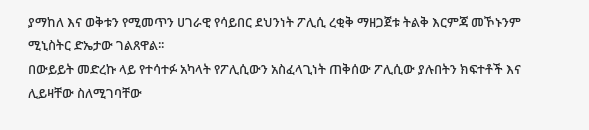ያማከለ እና ወቅቱን የሚመጥን ሀገራዊ የሳይበር ደህንነት ፖሊሲ ረቂቅ ማዘጋጀቱ ትልቅ እርምጃ መኾኑንም ሚኒስትር ድኤታው ገልጸዋል፡፡
በውይይት መድረኩ ላይ የተሳተፉ አካላት የፖሊሲውን አስፈላጊነት ጠቅሰው ፖሊሲው ያሉበትን ክፍተቶች እና ሊይዛቸው ስለሚገባቸው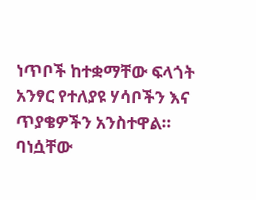ነጥቦች ከተቋማቸው ፍላጎት አንፃር የተለያዩ ሃሳቦችን እና ጥያቄዎችን አንስተዋል። ባነሷቸው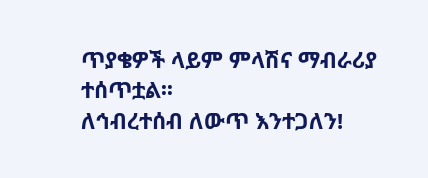ጥያቄዎች ላይም ምላሽና ማብራሪያ ተሰጥቷል፡፡
ለኅብረተሰብ ለውጥ እንተጋለን!